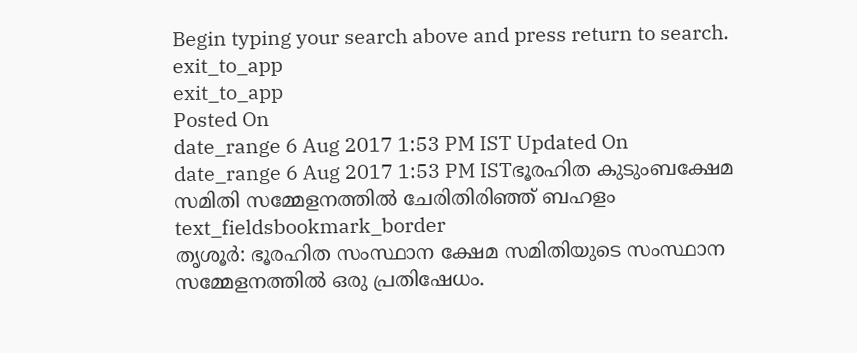Begin typing your search above and press return to search.
exit_to_app
exit_to_app
Posted On
date_range 6 Aug 2017 1:53 PM IST Updated On
date_range 6 Aug 2017 1:53 PM ISTഭൂരഹിത കുടുംബക്ഷേമ സമിതി സമ്മേളനത്തിൽ ചേരിതിരിഞ്ഞ് ബഹളം
text_fieldsbookmark_border
തൃശൂർ: ഭൂരഹിത സംസ്ഥാന ക്ഷേമ സമിതിയുടെ സംസ്ഥാന സമ്മേളനത്തിൽ ഒരു പ്രതിഷേധം.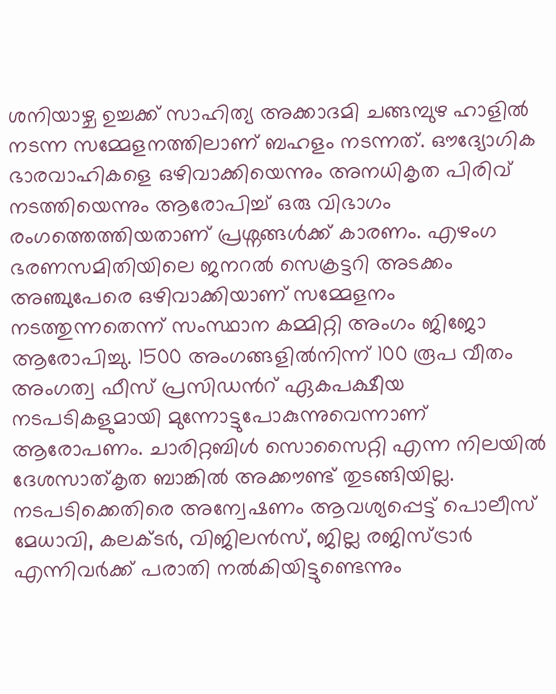ശനിയാഴ്ച ഉച്ചക്ക് സാഹിത്യ അക്കാദമി ചങ്ങമ്പുഴ ഹാളിൽ നടന്ന സമ്മേളനത്തിലാണ് ബഹളം നടന്നത്. ഔദ്യോഗിക ഭാരവാഹികളെ ഒഴിവാക്കിയെന്നും അനധികൃത പിരിവ് നടത്തിയെന്നും ആരോപിച്ച് ഒരു വിഭാഗം രംഗത്തെത്തിയതാണ് പ്രശ്നങ്ങൾക്ക് കാരണം. എഴംഗ ഭരണസമിതിയിലെ ജനറൽ സെക്രട്ടറി അടക്കം അഞ്ചുപേരെ ഒഴിവാക്കിയാണ് സമ്മേളനം നടത്തുന്നതെന്ന് സംസ്ഥാന കമ്മിറ്റി അംഗം ജിജോ ആരോപിച്ചു. 1500 അംഗങ്ങളിൽനിന്ന് 100 രൂപ വീതം അംഗത്വ ഫീസ് പ്രസിഡൻറ് ഏകപക്ഷീയ നടപടികളുമായി മുന്നോട്ടുപോകുന്നുവെന്നാണ് ആരോപണം. ചാരിറ്റബിൾ സൊസൈറ്റി എന്ന നിലയിൽ ദേശസാത്കൃത ബാങ്കിൽ അക്കൗണ്ട് തുടങ്ങിയില്ല. നടപടിക്കെതിരെ അന്വേഷണം ആവശ്യപ്പെട്ട് പൊലീസ് മേധാവി, കലക്ടർ, വിജിലൻസ്, ജില്ല രജിസ്ട്രാർ എന്നിവർക്ക് പരാതി നൽകിയിട്ടുണ്ടെന്നും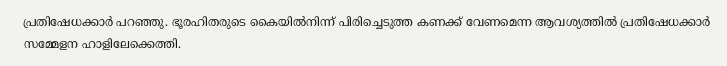പ്രതിഷേധക്കാർ പറഞ്ഞു. ഭൂരഹിതരുടെ കൈയിൽനിന്ന് പിരിച്ചെടുത്ത കണക്ക് വേണമെന്ന ആവശ്യത്തിൽ പ്രതിഷേധക്കാർ സമ്മേളന ഹാളിലേക്കെത്തി.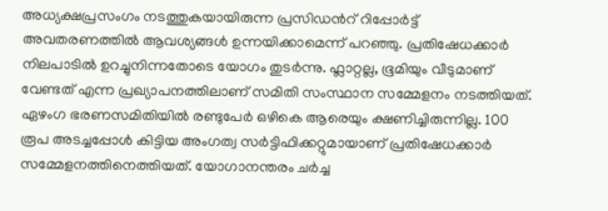അധ്യക്ഷപ്രസംഗം നടത്തുകയായിരുന്ന പ്രസിഡൻറ് റിപ്പോർട്ട് അവതരണത്തിൽ ആവശ്യങ്ങൾ ഉന്നയിക്കാമെന്ന് പറഞ്ഞു. പ്രതിഷേധക്കാർ നിലപാടിൽ ഉറച്ചുനിന്നതോടെ യോഗം തുടർന്നു. ഫ്ലാറ്റല്ല, ഭൂമിയും വീടുമാണ് വേണ്ടത് എന്ന പ്രഖ്യാപനത്തിലാണ് സമിതി സംസ്ഥാന സമ്മേളനം നടത്തിയത്. ഏഴംഗ ഭരണസമിതിയിൽ രണ്ടുപേർ ഒഴികെ ആരെയും ക്ഷണിച്ചിരുന്നില്ല. 100 രൂപ അടച്ചപ്പോൾ കിട്ടിയ അംഗത്വ സർട്ടിഫിക്കറ്റുമായാണ് പ്രതിഷേധക്കാർ സമ്മേളനത്തിനെത്തിയത്. യോഗാനന്തരം ചർച്ച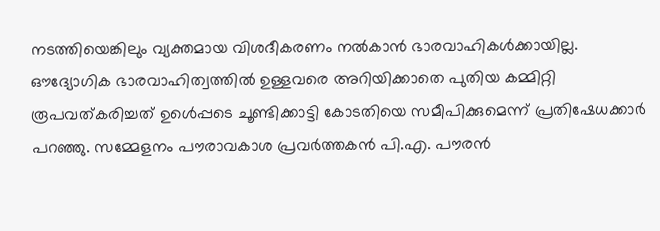നടത്തിയെങ്കിലും വ്യക്തമായ വിശദീകരണം നൽകാൻ ഭാരവാഹികൾക്കായില്ല. ഔദ്യോഗിക ഭാരവാഹിത്വത്തിൽ ഉള്ളവരെ അറിയിക്കാതെ പുതിയ കമ്മിറ്റി രൂപവത്കരിച്ചത് ഉൾെപ്പടെ ചൂണ്ടിക്കാട്ടി കോടതിയെ സമീപിക്കുമെന്ന് പ്രതിഷേധക്കാർ പറഞ്ഞു. സമ്മേളനം പൗരാവകാശ പ്രവർത്തകൻ പി.എ. പൗരൻ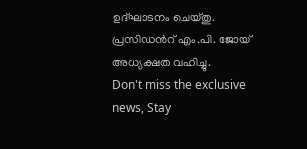ഉദ്ഘാടനം ചെയ്തു. പ്രസിഡൻറ് എം.പി. ജോയ് അധ്യക്ഷത വഹിച്ചു.
Don't miss the exclusive news, Stay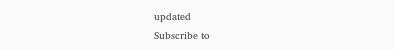updated
Subscribe to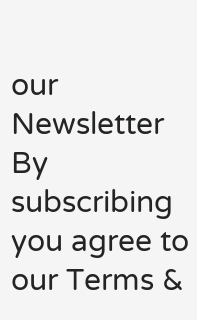our Newsletter
By subscribing you agree to our Terms &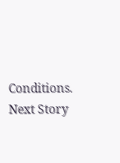Conditions.
Next Story